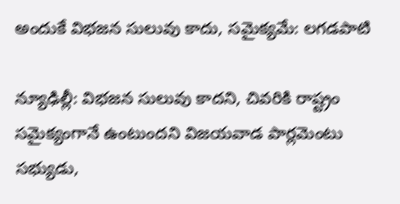అందుకే విభజన సులువు కాదు, సమైక్యమే: లగడపాటి

న్యూఢిల్లీ: విభజన సులువు కాదని, చివరికి రాష్ట్రం సమైక్యంగానే ఉంటుందని విజయవాడ పార్లమెంటు సభ్యుడు,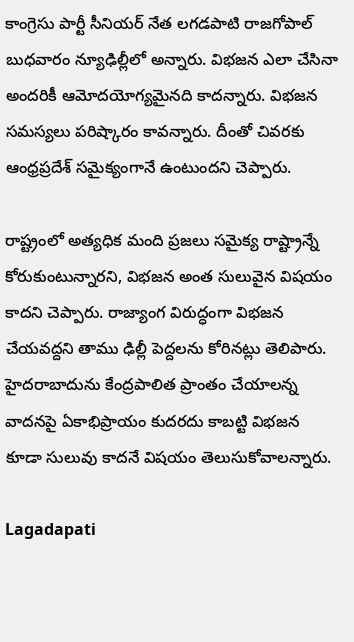కాంగ్రెసు పార్టీ సీనియర్ నేత లగడపాటి రాజగోపాల్ బుధవారం న్యూఢిల్లీలో అన్నారు. విభజన ఎలా చేసినా అందరికీ ఆమోదయోగ్యమైనది కాదన్నారు. విభజన సమస్యలు పరిష్కారం కావన్నారు. దీంతో చివరకు ఆంధ్రప్రదేశ్ సమైక్యంగానే ఉంటుందని చెప్పారు.

రాష్ట్రంలో అత్యధిక మంది ప్రజలు సమైక్య రాష్ట్రాన్నే కోరుకుంటున్నారని, విభజన అంత సులువైన విషయం కాదని చెప్పారు. రాజ్యాంగ విరుద్ధంగా విభజన చేయవద్దని తాము ఢిల్లీ పెద్దలను కోరినట్లు తెలిపారు. హైదరాబాదును కేంద్రపాలిత ప్రాంతం చేయాలన్న వాదనపై ఏకాభిప్రాయం కుదరదు కాబట్టి విభజన కూడా సులువు కాదనే విషయం తెలుసుకోవాలన్నారు.

Lagadapati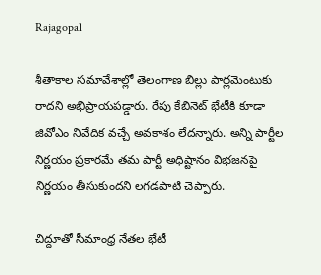Rajagopal

శీతాకాల సమావేశాల్లో తెలంగాణ బిల్లు పార్లమెంటుకు రాదని అభిప్రాయపడ్డారు. రేపు కేబినెట్ భేటీకి కూడా జివోఎం నివేదిక వచ్చే అవకాశం లేదన్నారు. అన్ని పార్టీల నిర్ణయం ప్రకారమే తమ పార్టీ అధిష్టానం విభజనపై నిర్ణయం తీసుకుందని లగడపాటి చెప్పారు.

చిద్దూతో సీమాంధ్ర నేతల భేటీ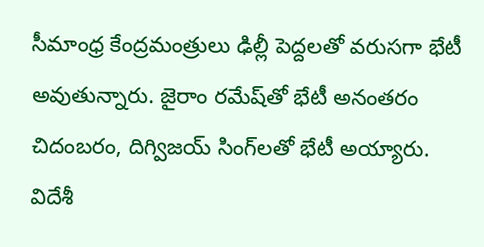సీమాంధ్ర కేంద్రమంత్రులు ఢిల్లీ పెద్దలతో వరుసగా భేటీ అవుతున్నారు. జైరాం రమేష్‌తో భేటీ అనంతరం చిదంబరం, దిగ్విజయ్ సింగ్‌లతో భేటీ అయ్యారు. విదేశీ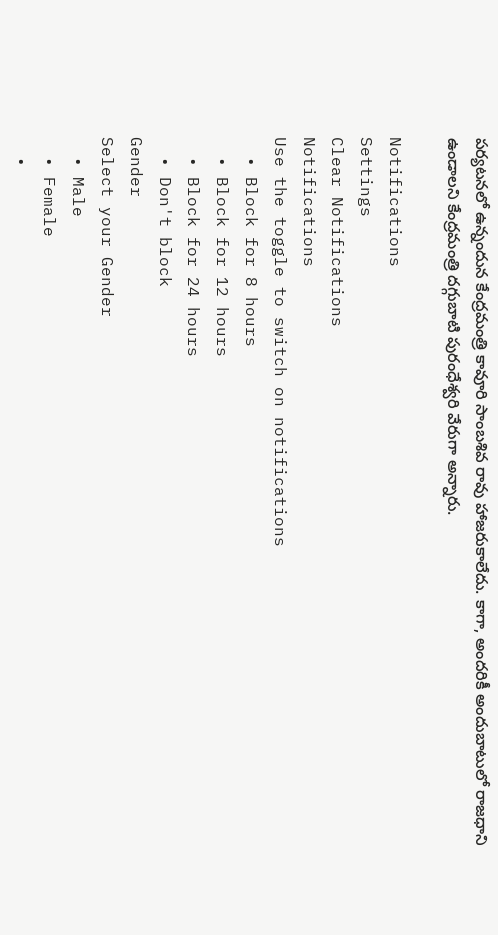పర్యటనలో ఉన్నందున కేంద్రమంత్రి కావూరి సాంబశివ రావు హాజరుకాలేదు. కాగా, అందరికీ అందుబాటులో రాజధాని ఉండాలని కేంద్రమంత్రి దగ్గుబాటి పురంధేశ్వరి వేరుగా అన్నారు.

Notifications
Settings
Clear Notifications
Notifications
Use the toggle to switch on notifications
  • Block for 8 hours
  • Block for 12 hours
  • Block for 24 hours
  • Don't block
Gender
Select your Gender
  • Male
  • Female
  •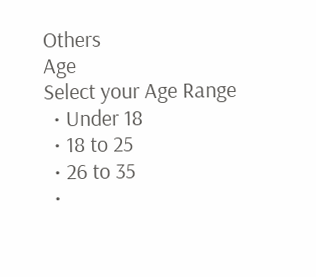Others
Age
Select your Age Range
  • Under 18
  • 18 to 25
  • 26 to 35
  •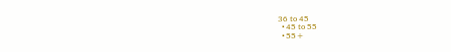36 to 45
  • 45 to 55
  • 55+